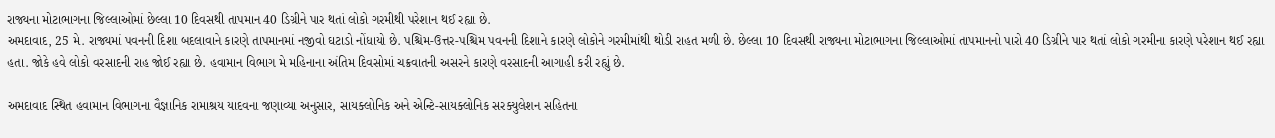રાજ્યના મોટાભાગના જિલ્લાઓમાં છેલ્લા 10 દિવસથી તાપમાન 40 ડિગ્રીને પાર થતાં લોકો ગરમીથી પરેશાન થઈ રહ્યા છે.
અમદાવાદ, 25 મે. રાજ્યમાં પવનની દિશા બદલાવાને કારણે તાપમાનમાં નજીવો ઘટાડો નોંધાયો છે. પશ્ચિમ-ઉત્તર-પશ્ચિમ પવનની દિશાને કારણે લોકોને ગરમીમાંથી થોડી રાહત મળી છે. છેલ્લા 10 દિવસથી રાજ્યના મોટાભાગના જિલ્લાઓમાં તાપમાનનો પારો 40 ડિગ્રીને પાર થતાં લોકો ગરમીના કારણે પરેશાન થઈ રહ્યા હતા. જોકે હવે લોકો વરસાદની રાહ જોઈ રહ્યા છે. હવામાન વિભાગ મે મહિનાના અંતિમ દિવસોમાં ચક્રવાતની અસરને કારણે વરસાદની આગાહી કરી રહ્યું છે.

અમદાવાદ સ્થિત હવામાન વિભાગના વૈજ્ઞાનિક રામાશ્રય યાદવના જણાવ્યા અનુસાર, સાયક્લોનિક અને એન્ટિ-સાયક્લોનિક સરક્યુલેશન સહિતના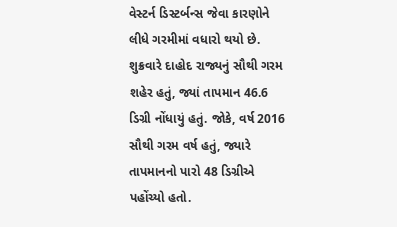વેસ્ટર્ન ડિસ્ટર્બન્સ જેવા કારણોને લીધે ગરમીમાં વધારો થયો છે. શુક્રવારે દાહોદ રાજ્યનું સૌથી ગરમ શહેર હતું, જ્યાં તાપમાન 46.6 ડિગ્રી નોંધાયું હતું. જોકે, વર્ષ 2016 સૌથી ગરમ વર્ષ હતું, જ્યારે તાપમાનનો પારો 48 ડિગ્રીએ પહોંચ્યો હતો.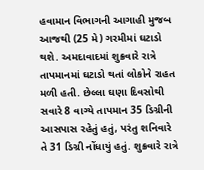હવામાન વિભાગની આગાહી મુજબ આજથી (25 મે) ગરમીમાં ઘટાડો થશે. અમદાવાદમાં શુક્રવારે રાત્રે તાપમાનમાં ઘટાડો થતાં લોકોને રાહત મળી હતી. છેલ્લા ઘણા દિવસોથી સવારે 8 વાગ્યે તાપમાન 35 ડિગ્રીની આસપાસ રહેતું હતું, પરંતુ શનિવારે તે 31 ડિગ્રી નોંધાયું હતું. શુક્રવારે રાત્રે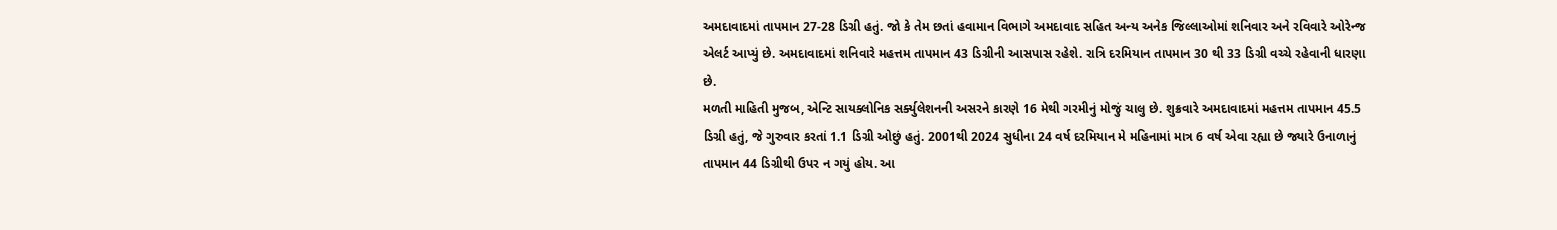અમદાવાદમાં તાપમાન 27-28 ડિગ્રી હતું. જો કે તેમ છતાં હવામાન વિભાગે અમદાવાદ સહિત અન્ય અનેક જિલ્લાઓમાં શનિવાર અને રવિવારે ઓરેન્જ એલર્ટ આપ્યું છે. અમદાવાદમાં શનિવારે મહત્તમ તાપમાન 43 ડિગ્રીની આસપાસ રહેશે. રાત્રિ દરમિયાન તાપમાન 30 થી 33 ડિગ્રી વચ્ચે રહેવાની ધારણા છે.
મળતી માહિતી મુજબ, એન્ટિ સાયક્લોનિક સર્ક્યુલેશનની અસરને કારણે 16 મેથી ગરમીનું મોજું ચાલુ છે. શુક્રવારે અમદાવાદમાં મહત્તમ તાપમાન 45.5 ડિગ્રી હતું, જે ગુરુવાર કરતાં 1.1 ડિગ્રી ઓછું હતું. 2001થી 2024 સુધીના 24 વર્ષ દરમિયાન મે મહિનામાં માત્ર 6 વર્ષ એવા રહ્યા છે જ્યારે ઉનાળાનું તાપમાન 44 ડિગ્રીથી ઉપર ન ગયું હોય. આ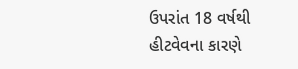ઉપરાંત 18 વર્ષથી હીટવેવના કારણે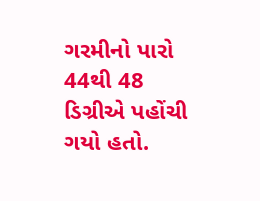ગરમીનો પારો 44થી 48 ડિગ્રીએ પહોંચી ગયો હતો.